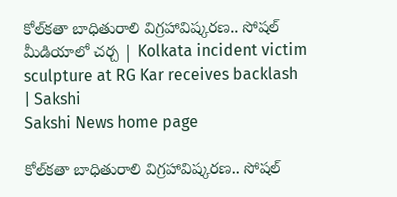కోల్‌కతా బాధితురాలి విగ్రహావిష్కరణ.. సోషల్‌ మీడియాలో చర్చ | Kolkata incident victim sculpture at RG Kar receives backlash | Sakshi
Sakshi News home page

కోల్‌కతా బాధితురాలి విగ్రహావిష్కరణ.. సోషల్‌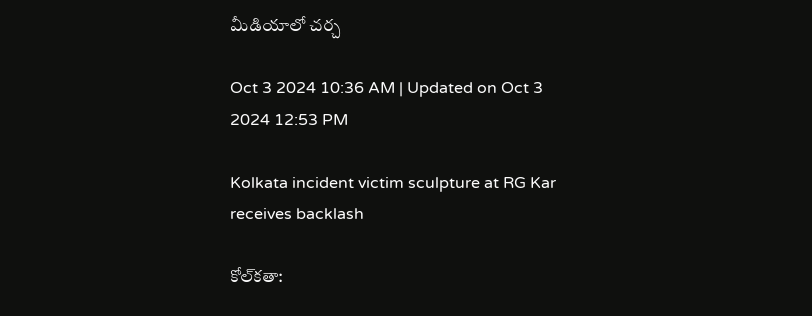మీడియాలో చర్చ

Oct 3 2024 10:36 AM | Updated on Oct 3 2024 12:53 PM

Kolkata incident victim sculpture at RG Kar receives backlash

కోల్‌కతా: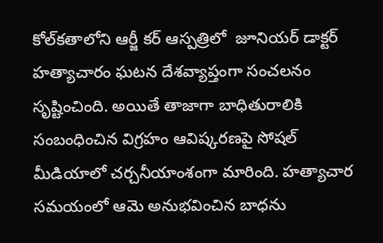కోల్‌కతాలోని ఆర్జీ కర్ ఆస్పత్రిలో  జూనియర్‌ డాక్టర్‌ హత్యాచారం ఘటన దేశవ్యాప్తంగా సంచలనం సృష్టించింది. అయితే తాజాగా బాధితురాలికి సంబంధించిన విగ్రహం ఆవిష్కరణపై సోషల్‌ మీడియాలో చర్చనీయాంశంగా మారింది. హత్యాచార సమయంలో ఆమె అనుభవించిన బాధను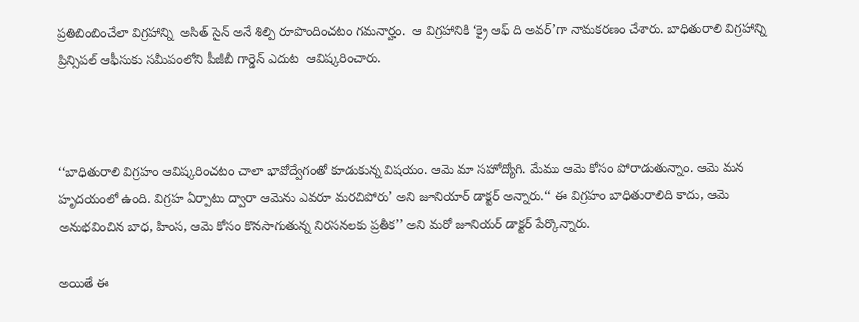ప్రతిబింబించేలా విగ్రహాన్ని  అసిత్ సైన్‌ అనే శిల్పి రూపొందించటం గమనార్హం.  ఆ విగ్రహానికి ‘క్రై ఆఫ్‌ ది అవర్‌’గా నామకరణం చేశారు. బాధితురాలి విగ్రహాన్ని ప్రిన్సిపల్‌ ఆఫీసుకు సమీపంలోని పీజీబీ గార్డెన్‌ ఎదుట  ఆవిష్కరించారు.



‘‘బాధితురాలి విగ్రహం ఆవిష్కరించటం చాలా భావోద్వేగంతో కూడుకున్న విషయం. ఆమె మా సహోద్యోగి. మేము ఆమె కోసం పోరాడుతున్నాం. ఆమె మన హృదయంలో ఉంది. విగ్రహ ఏర్పాటు ద్వారా ఆమెను ఎవరూ మరచిపోరు’ అని జూనియార్‌ డాక్టర్‌ అన్నారు.‘‘ ఈ విగ్రహం బాధితురాలిది కాదు, ఆమె అనుభవించిన బాధ, హింస, ఆమె కోసం కొనసాగుతున్న నిరసనలకు ప్రతీక’’ అని మరో జూనియర్ డాక్టర్ పేర్కొన్నారు.

అయితే ఈ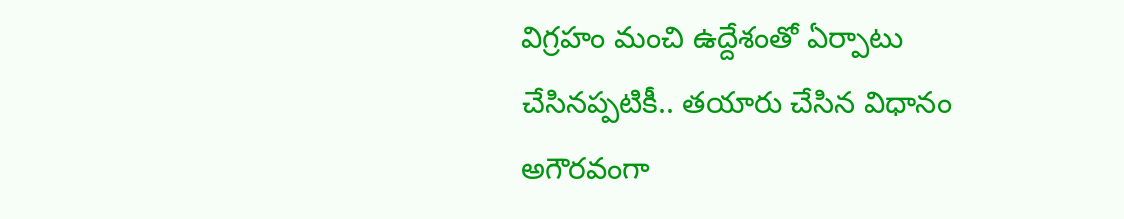విగ్రహం మంచి ఉద్దేశంతో ఏర్పాటు చేసినప్పటికీ.. తయారు చేసిన విధానం అగౌరవంగా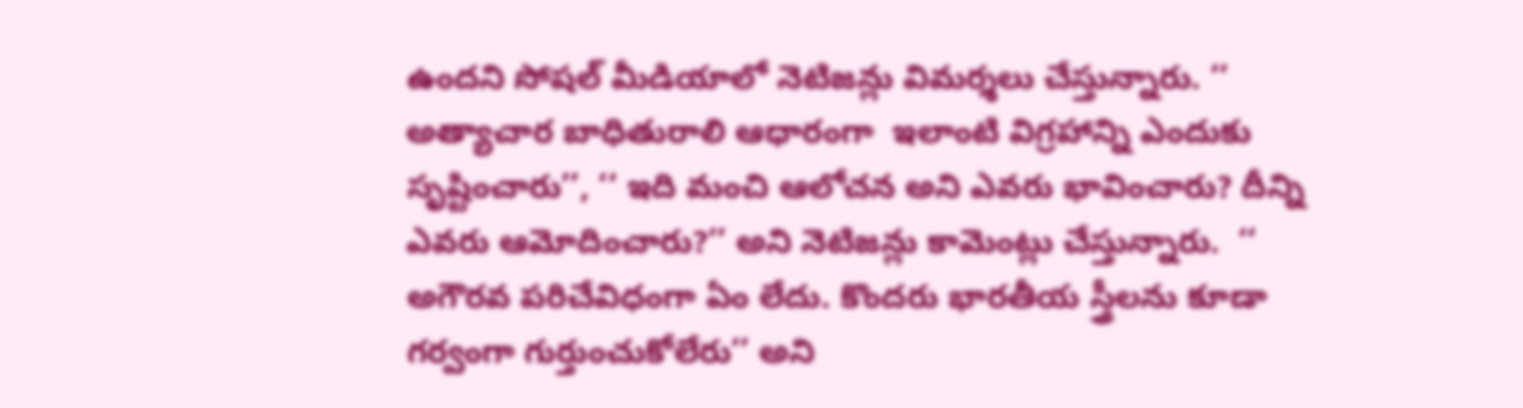ఉందని సోషల్ మీడియాలో నెటిజన్లు విమర్శలు చేస్తున్నారు. ‘‘ అత్యాచార బాధితురాలి ఆధారంగా  ఇలాంటి విగ్రహాన్ని ఎందుకు సృష్టించారు’’, ‘‘ ఇది మంచి ఆలోచన అని ఎవరు భావించారు? దీన్ని ఎవరు ఆమోదించారు?’’ అని నెటిజన్లు కామెంట్లు చేస్తున్నారు.  ‘‘ అగౌరవ పరిచేవిధంగా ఏం లేదు. కొందరు భారతీయ స్త్రీలను కూడా గర్వంగా గుర్తుంచుకోలేరు’’ అని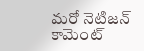మరో నెటిజన్‌ కామెంట్‌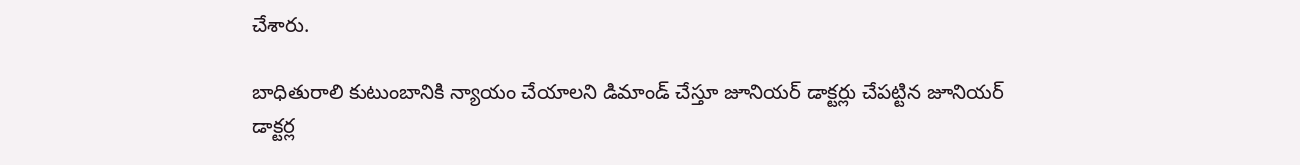చేశారు.

బాధితురాలి కుటుంబానికి న్యాయం చేయాలని డిమాండ్ చేస్తూ జూనియర్ డాక్టర్లు చేపట్టిన జూనియర్‌ డాక్టర్ల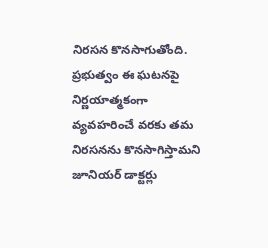నిరసన కొనసాగుతోంది. ప్రభుత్వం ఈ ఘటనపై నిర్ణయాత్మకంగా వ్యవహరించే వరకు తమ నిరసనను కొనసాగిస్తామని జూనియర్‌ డాక్టర్లు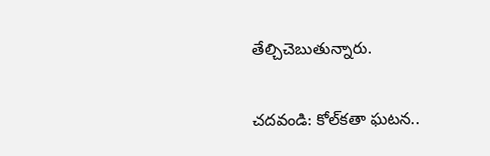తేల్చిచెబుతున్నారు.

చదవండి: కోల్‌కతా ఘటన..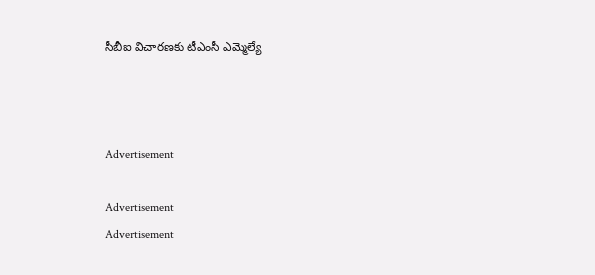సీబీఐ విచారణకు టీఎంసీ ఎమ్మెల్యే



Advertisement

Advertisement
Advertisement